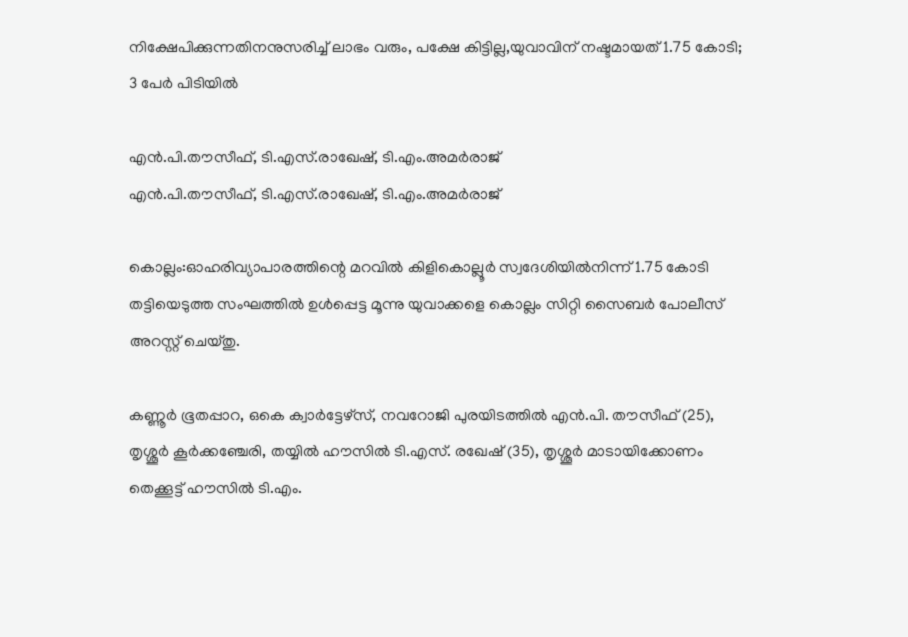നിക്ഷേപിക്കുന്നതിനനുസരിച്ച് ലാഭം വരും, പക്ഷേ കിട്ടില്ല,യുവാവിന് നഷ്ടമായത് 1.75 കോടി; 3 പേർ പിടിയിൽ

എന്‍.പി.തൗസീഫ്, ടി.എസ്.രാഖേഷ്, ടി.എം.അമര്‍രാജ്‌
എന്‍.പി.തൗസീഫ്, ടി.എസ്.രാഖേഷ്, ടി.എം.അമര്‍രാജ്‌

കൊല്ലം:ഓഹരിവ്യാപാരത്തിന്റെ മറവില്‍ കിളികൊല്ലൂര്‍ സ്വദേശിയില്‍നിന്ന് 1.75 കോടി തട്ടിയെടുത്ത സംഘത്തില്‍ ഉള്‍പ്പെട്ട മൂന്നു യുവാക്കളെ കൊല്ലം സിറ്റി സൈബര്‍ പോലീസ് അറസ്റ്റ് ചെയ്തു.

കണ്ണൂര്‍ ഭൂതപ്പാറ, ഒകെ ക്വാര്‍ട്ടേഴ്‌സ്, നവറോജി പുരയിടത്തില്‍ എന്‍.പി. തൗസീഫ് (25), തൃശ്ശൂര്‍ കൂര്‍ക്കഞ്ചേരി, തയ്യില്‍ ഹൗസില്‍ ടി.എസ്. രഖേഷ് (35), തൃശ്ശൂര്‍ മാടായിക്കോണം തെക്കൂട്ട് ഹൗസില്‍ ടി.എം.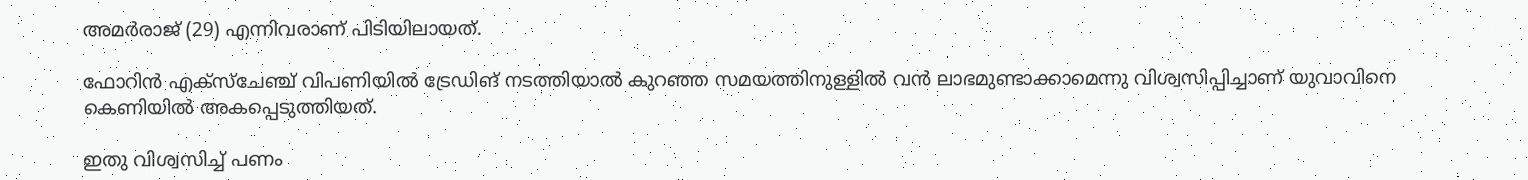അമര്‍രാജ് (29) എന്നിവരാണ് പിടിയിലായത്.

ഫോറിന്‍ എക്‌സ്ചേഞ്ച് വിപണിയില്‍ ട്രേഡിങ് നടത്തിയാല്‍ കുറഞ്ഞ സമയത്തിനുള്ളില്‍ വന്‍ ലാഭമുണ്ടാക്കാമെന്നു വിശ്വസിപ്പിച്ചാണ് യുവാവിനെ കെണിയില്‍ അകപ്പെടുത്തിയത്.

ഇതു വിശ്വസിച്ച് പണം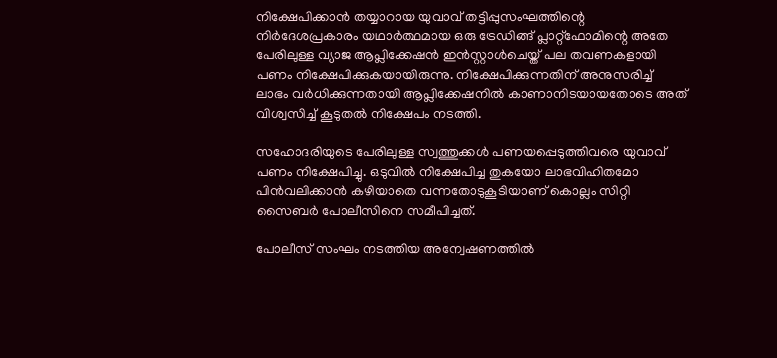നിക്ഷേപിക്കാന്‍ തയ്യാറായ യുവാവ് തട്ടിപ്പുസംഘത്തിന്റെ നിര്‍ദേശപ്രകാരം യഥാര്‍ത്ഥമായ ഒരു ട്രേഡിങ്ങ് പ്ലാറ്റ്ഫോമിന്റെ അതേ പേരിലുള്ള വ്യാജ ആപ്ലിക്കേഷന്‍ ഇന്‍സ്റ്റാള്‍ചെയ്ത് പല തവണകളായി പണം നിക്ഷേപിക്കുകയായിരുന്നു. നിക്ഷേപിക്കുന്നതിന് അനുസരിച്ച് ലാഭം വര്‍ധിക്കുന്നതായി ആപ്ലിക്കേഷനില്‍ കാണാനിടയായതോടെ അത് വിശ്വസിച്ച് കൂടുതല്‍ നിക്ഷേപം നടത്തി.

സഹോദരിയുടെ പേരിലുള്ള സ്വത്തുക്കള്‍ പണയപ്പെടുത്തിവരെ യുവാവ് പണം നിക്ഷേപിച്ചു. ഒടുവില്‍ നിക്ഷേപിച്ച തുകയോ ലാഭവിഹിതമോ പിന്‍വലിക്കാന്‍ കഴിയാതെ വന്നതോടുകൂടിയാണ് കൊല്ലം സിറ്റി സൈബര്‍ പോലീസിനെ സമീപിച്ചത്.

പോലീസ് സംഘം നടത്തിയ അന്വേഷണത്തില്‍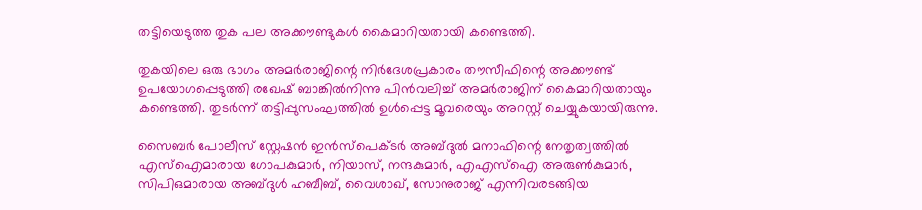തട്ടിയെടുത്ത തുക പല അക്കൗണ്ടുകള്‍ കൈമാറിയതായി കണ്ടെത്തി.

തുകയിലെ ഒരു ഭാഗം അമര്‍രാജിന്റെ നിര്‍ദേശപ്രകാരം തൗസീഫിന്റെ അക്കൗണ്ട് ഉപയോഗപ്പെടുത്തി രഖേഷ് ബാങ്കില്‍നിന്നു പിന്‍വലിച്ച് അമര്‍രാജിന് കൈമാറിയതായും കണ്ടെത്തി. തുടര്‍ന്ന് തട്ടിപ്പുസംഘത്തില്‍ ഉള്‍പ്പെട്ട മൂവരെയും അറസ്റ്റ് ചെയ്യുകയായിരുന്നു.

സൈബര്‍ പോലീസ് സ്റ്റേഷന്‍ ഇന്‍സ്‌പെക്ടര്‍ അബ്ദുല്‍ മനാഫിന്റെ നേതൃത്വത്തില്‍ എസ്‌ഐമാരായ ഗോപകുമാര്‍, നിയാസ്, നന്ദകുമാര്‍, എഎസ്‌ഐ അരുണ്‍കുമാര്‍, സിപിഒമാരായ അബ്ദുള്‍ ഹബീബ്, വൈശാഖ്, സോനുരാജ് എന്നിവരടങ്ങിയ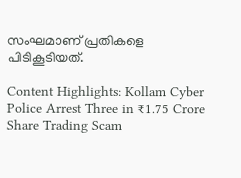സംഘമാണ് പ്രതികളെ പിടികൂടിയത്.

Content Highlights: Kollam Cyber Police Arrest Three in ₹1.75 Crore Share Trading Scam